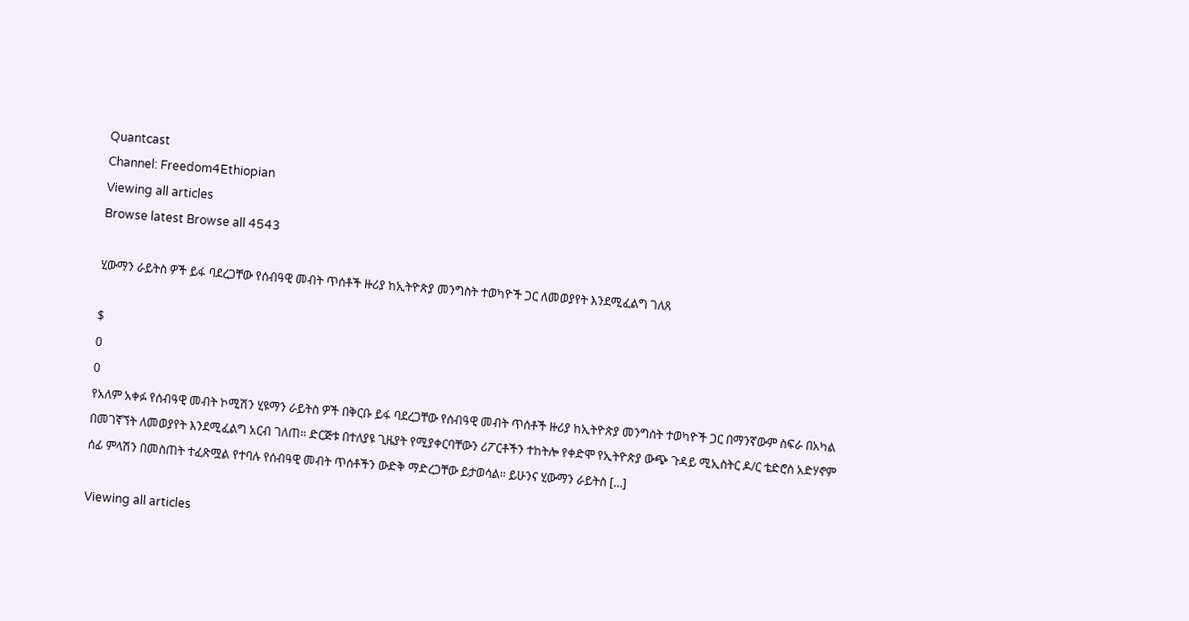Quantcast
Channel: Freedom4Ethiopian
Viewing all articles
Browse latest Browse all 4543

ሂውማን ራይትስ ዎች ይፋ ባደረጋቸው የሰብዓዊ መብት ጥሰቶች ዙሪያ ከኢትዮጵያ መንግስት ተወካዮች ጋር ለመወያየት እንደሚፈልግ ገለጸ

$
0
0
የአለም አቀፉ የሰብዓዊ መብት ኮሚሽን ሂዩማን ራይትስ ዎች በቅርቡ ይፋ ባደረጋቸው የሰብዓዊ መብት ጥሰቶች ዙሪያ ከኢትዮጵያ መንግስት ተወካዮች ጋር በማንኛውም ስፍራ በአካል በመገኛኘት ለመወያየት እንደሚፈልግ አርብ ገለጠ። ድርጅቱ በተለያዩ ጊዜያት የሚያቀርባቸውን ሪፖርቶችን ተከትሎ የቀድሞ የኢትዮጵያ ውጭ ጉዳይ ሚኢስትር ዶ/ር ቴድሮስ አድሃኖም ሰፊ ምላሽን በመስጠት ተፈጽሟል የተባሉ የሰብዓዊ መብት ጥሰቶችን ውድቅ ማድረጋቸው ይታወሳል። ይሁንና ሂውማን ራይትስ […]

Viewing all articles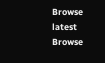Browse latest Browse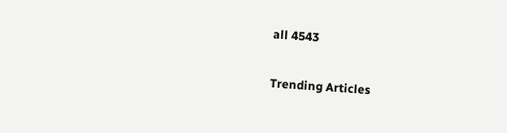all 4543

Trending Articles